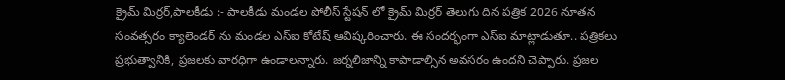క్రైమ్ మిర్రర్,పాలకీడు :- పాలకీడు మండల పోలీస్ స్టేషన్ లో క్రైమ్ మిర్రర్ తెలుగు దిన పత్రిక 2026 నూతన సంవత్సరం క్యాలెండర్ ను మండల ఎస్ఐ కోటేష్ ఆవిష్కరించారు. ఈ సందర్భంగా ఎస్ఐ మాట్లాడుతూ.. పత్రికలు ప్రభుత్వానికి, ప్రజలకు వారధిగా ఉండాలన్నారు. జర్నలిజాన్ని కాపాడాల్సిన అవసరం ఉందని చెప్పారు. ప్రజల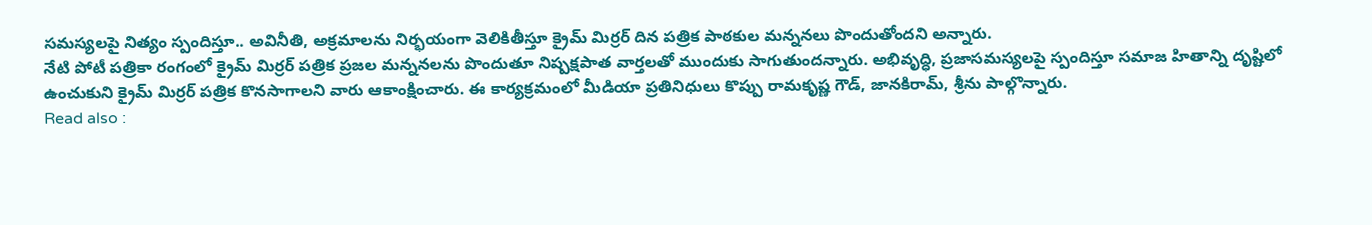సమస్యలపై నిత్యం స్పందిస్తూ.. అవినీతి, అక్రమాలను నిర్భయంగా వెలికితీస్తూ క్రైమ్ మిర్రర్ దిన పత్రిక పాఠకుల మన్ననలు పొందుతోందని అన్నారు.
నేటి పోటీ పత్రికా రంగంలో క్రైమ్ మిర్రర్ పత్రిక ప్రజల మన్ననలను పొందుతూ నిష్పక్షపాత వార్తలతో ముందుకు సాగుతుందన్నారు. అభివృద్ధి, ప్రజాసమస్యలపై స్పందిస్తూ సమాజ హితాన్ని దృష్టిలో ఉంచుకుని క్రైమ్ మిర్రర్ పత్రిక కొనసాగాలని వారు ఆకాంక్షించారు. ఈ కార్యక్రమంలో మీడియా ప్రతినిధులు కొప్పు రామకృష్ణ గౌడ్, జానకిరామ్, శ్రీను పాల్గొన్నారు.
Read also :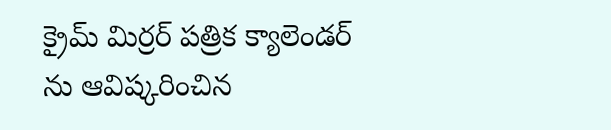క్రైమ్ మిర్రర్ పత్రిక క్యాలెండర్ ను ఆవిష్కరించిన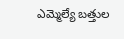ఎమ్మెల్యే బత్తుల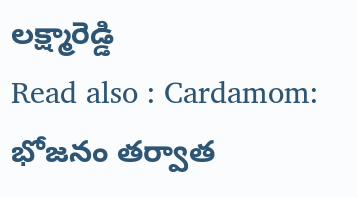లక్ష్మారెడ్డి
Read also : Cardamom: భోజనం తర్వాత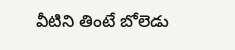వీటిని తింటే బోలెడు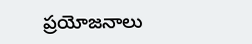ప్రయోజనాలు